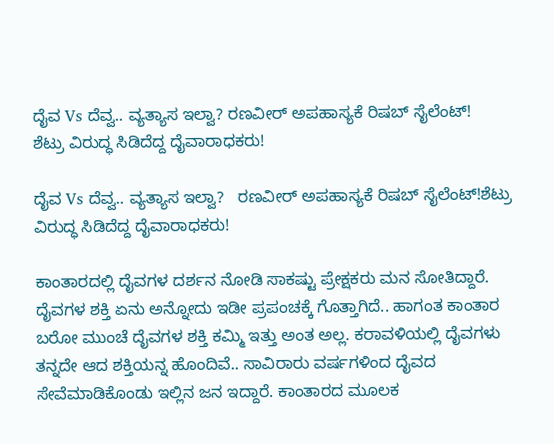ದೈವ Vs ದೆವ್ವ.. ವ್ಯತ್ಯಾಸ ಇಲ್ವಾ? ರಣವೀರ್ ಅಪಹಾಸ್ಯಕೆ ರಿಷಬ್ ಸೈಲೆಂಟ್!
ಶೆಟ್ರು ವಿರುದ್ಧ ಸಿಡಿದೆದ್ದ ದೈವಾರಾಧಕರು!

ದೈವ Vs ದೆವ್ವ.. ವ್ಯತ್ಯಾಸ ಇಲ್ವಾ?   ರಣವೀರ್ ಅಪಹಾಸ್ಯಕೆ ರಿಷಬ್ ಸೈಲೆಂಟ್!ಶೆಟ್ರು ವಿರುದ್ಧ ಸಿಡಿದೆದ್ದ ದೈವಾರಾಧಕರು!

ಕಾಂತಾರದಲ್ಲಿ ದೈವಗಳ ದರ್ಶನ ನೋಡಿ ಸಾಕಷ್ಟು ಪ್ರೇಕ್ಷಕರು ಮನ ಸೋತಿದ್ದಾರೆ. ದೈವಗಳ ಶಕ್ತಿ ಏನು ಅನ್ನೋದು ಇಡೀ ಪ್ರಪಂಚಕ್ಕೆ ಗೊತ್ತಾಗಿದೆ.. ಹಾಗಂತ ಕಾಂತಾರ ಬರೋ ಮುಂಚೆ ದೈವಗಳ ಶಕ್ತಿ ಕಮ್ಮಿ ಇತ್ತು ಅಂತ ಅಲ್ಲ. ಕರಾವಳಿಯಲ್ಲಿ ದೈವಗಳು ತನ್ನದೇ ಆದ ಶಕ್ತಿಯನ್ನ ಹೊಂದಿವೆ.. ಸಾವಿರಾರು ವರ್ಷಗಳಿಂದ ದೈವದ ಸೇವೆಮಾಡಿಕೊಂಡು ಇಲ್ಲಿನ ಜನ ಇದ್ದಾರೆ. ಕಾಂತಾರದ ಮೂಲಕ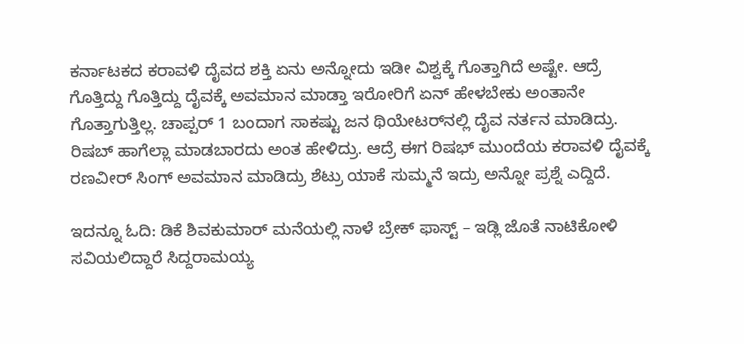ಕರ್ನಾಟಕದ ಕರಾವಳಿ ದೈವದ ಶಕ್ತಿ ಏನು ಅನ್ನೋದು ಇಡೀ ವಿಶ್ವಕ್ಕೆ ಗೊತ್ತಾಗಿದೆ ಅಷ್ಟೇ. ಆದ್ರೆ ಗೊತ್ತಿದ್ದು ಗೊತ್ತಿದ್ದು ದೈವಕ್ಕೆ ಅವಮಾನ ಮಾಡ್ತಾ ಇರೋರಿಗೆ ಏನ್ ಹೇಳಬೇಕು ಅಂತಾನೇ ಗೊತ್ತಾಗುತ್ತಿಲ್ಲ. ಚಾಪ್ಪರ್ 1 ಬಂದಾಗ ಸಾಕಷ್ಟು ಜನ ಥಿಯೇಟರ್‌ನಲ್ಲಿ ದೈವ ನರ್ತನ ಮಾಡಿದ್ರು. ರಿಷಬ್ ಹಾಗೆಲ್ಲಾ ಮಾಡಬಾರದು ಅಂತ ಹೇಳಿದ್ರು. ಆದ್ರೆ ಈಗ ರಿಷಭ್ ಮುಂದೆಯ ಕರಾವಳಿ ದೈವಕ್ಕೆ ರಣವೀರ್ ಸಿಂಗ್ ಅವಮಾನ ಮಾಡಿದ್ರು ಶೆಟ್ರು ಯಾಕೆ ಸುಮ್ಮನೆ ಇದ್ರು ಅನ್ನೋ ಪ್ರಶ್ನೆ ಎದ್ದಿದೆ.

ಇದನ್ನೂ ಓದಿ: ಡಿಕೆ ಶಿವಕುಮಾರ್ ಮನೆಯಲ್ಲಿ ನಾಳೆ ಬ್ರೇಕ್ ಫಾಸ್ಟ್ – ಇಡ್ಲಿ ಜೊತೆ ನಾಟಿಕೋಳಿ ಸವಿಯಲಿದ್ದಾರೆ ಸಿದ್ದರಾಮಯ್ಯ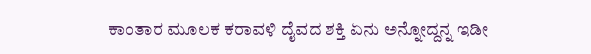ಕಾಂತಾರ ಮೂಲಕ ಕರಾವಳಿ ದೈವದ ಶಕ್ತಿ ಏನು ಅನ್ನೋದ್ದನ್ನ ಇಡೀ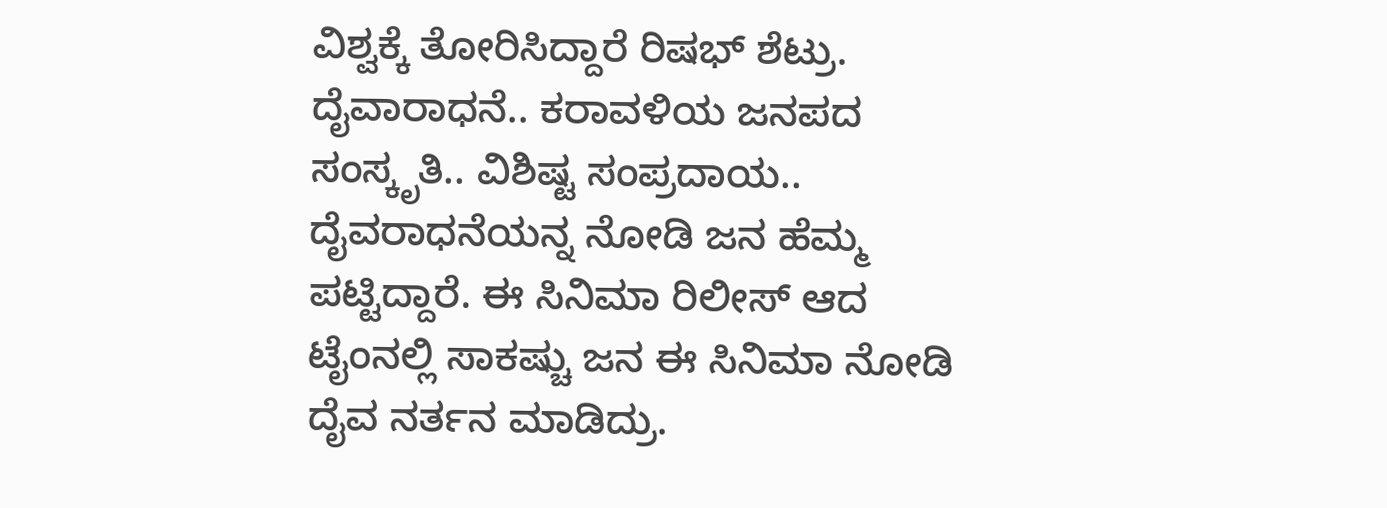ವಿಶ್ವಕ್ಕೆ ತೋರಿಸಿದ್ದಾರೆ ರಿಷಭ್ ಶೆಟ್ರು. ದೈವಾರಾಧನೆ.. ಕರಾವಳಿಯ ಜನಪದ ಸಂಸ್ಕೃತಿ.. ವಿಶಿಷ್ಟ ಸಂಪ್ರದಾಯ.. ದೈವರಾಧನೆಯನ್ನ ನೋಡಿ ಜನ ಹೆಮ್ಮ ಪಟ್ಟಿದ್ದಾರೆ. ಈ ಸಿನಿಮಾ ರಿಲೀಸ್ ಆದ ಟೈಂನಲ್ಲಿ ಸಾಕಷ್ಚು ಜನ ಈ ಸಿನಿಮಾ ನೋಡಿ ದೈವ ನರ್ತನ ಮಾಡಿದ್ರು.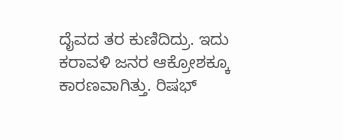ದೈವದ ತರ ಕುಣಿದಿದ್ರು. ಇದು ಕರಾವಳಿ ಜನರ ಆಕ್ರೋಶಕ್ಕೂ ಕಾರಣವಾಗಿತ್ತು. ರಿಷಭ್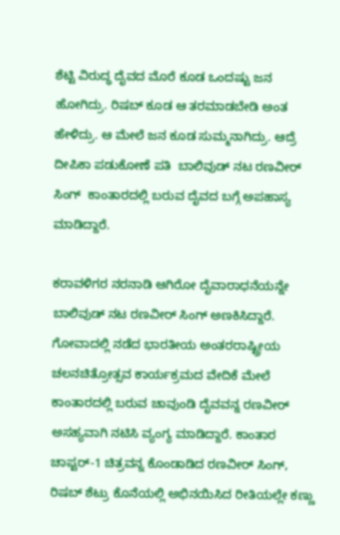ಶೆಟ್ಟಿ ವಿರುದ್ಧ ದೈವದ ಮೊರೆ ಕೂಡ ಒಂದಷ್ಟು ಜನ ಹೋಗಿದ್ರು. ರಿಷಬ್ ಕೂಡ ಆ ತರಮಾಡಬೇಡಿ ಅಂತ ಹೇಳಿದ್ರು. ಆ ಮೇಲೆ ಜನ ಕೂಡ ಸುಮ್ಮನಾಗಿದ್ರು. ಆದ್ರೆ ದೀಪಿಕಾ ಪಡುಕೋಣೆ ಪತಿ  ಬಾಲಿವುಡ್ ನಟ ರಣವೀರ್ ಸಿಂಗ್  ಕಾಂತಾರದಲ್ಲಿ ಬರುವ ದೈವದ ಬಗ್ಗೆ ಅಪಹಾಸ್ಯ ಮಾಡಿದ್ದಾರೆ.

ಕರಾವಳಿಗರ ನರನಾಡಿ ಆಗಿರೋ ದೈವಾರಾಧನೆಯನ್ನೇ ಬಾಲಿವುಡ್ ನಟ ರಣವೀರ್ ಸಿಂಗ್ ಅಣಕಿಸಿದ್ದಾರೆ. ಗೋವಾದಲ್ಲಿ ನಡೆದ ಭಾರತೀಯ ಅಂತರರಾಷ್ಟ್ರೀಯ ಚಲನಚಿತ್ರೋತ್ಸವ ಕಾರ್ಯಕ್ರಮದ ವೇದಿಕೆ ಮೇಲೆ ಕಾಂತಾರದಲ್ಲಿ ಬರುವ ಚಾವುಂಡಿ ದೈವವನ್ನ ರಣವೀರ್ ಅಸಹ್ಯವಾಗಿ ನಟಿಸಿ ವ್ಯಂಗ್ಯ ಮಾಡಿದ್ದಾರೆ. ಕಾಂತಾರ ಚಾಪ್ಟರ್-1 ಚಿತ್ರವನ್ನ ಕೊಂಡಾಡಿದ ರಣವೀರ್ ಸಿಂಗ್, ರಿಷಬ್ ಶೆಟ್ರು ಕೊನೆಯಲ್ಲಿ ಅಭಿನಯಿಸಿದ ರೀತಿಯಲ್ಲೇ ಕಣ್ಣು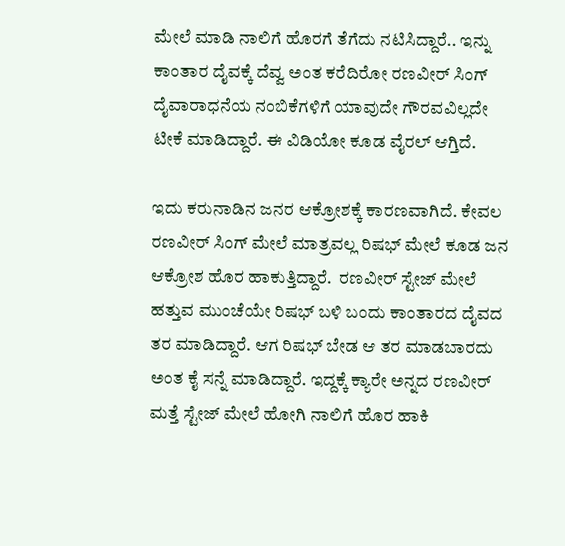ಮೇಲೆ ಮಾಡಿ ನಾಲಿಗೆ ಹೊರಗೆ ತೆಗೆದು ನಟಿಸಿದ್ದಾರೆ.. ಇನ್ನು ಕಾಂತಾರ ದೈವಕ್ಕೆ ದೆವ್ವ ಅಂತ ಕರೆದಿರೋ ರಣವೀರ್ ಸಿಂಗ್ ದೈವಾರಾಧನೆಯ ನಂಬಿಕೆಗಳಿಗೆ ಯಾವುದೇ ಗೌರವವಿಲ್ಲದೇ ಟೀಕೆ ಮಾಡಿದ್ದಾರೆ. ಈ ವಿಡಿಯೋ ಕೂಡ ವೈರಲ್ ಆಗ್ತಿದೆ.

ಇದು ಕರುನಾಡಿನ ಜನರ ಆಕ್ರೋಶಕ್ಕೆ ಕಾರಣವಾಗಿದೆ. ಕೇವಲ ರಣವೀರ್ ಸಿಂಗ್ ಮೇಲೆ ಮಾತ್ರವಲ್ಲ ರಿಷಭ್ ಮೇಲೆ ಕೂಡ ಜನ ಆಕ್ರೋಶ ಹೊರ ಹಾಕುತ್ತಿದ್ದಾರೆ.  ರಣವೀರ್ ಸ್ಟೇಜ್ ಮೇಲೆ ಹತ್ತುವ ಮುಂಚೆಯೇ ರಿಷಭ್ ಬಳಿ ಬಂದು ಕಾಂತಾರದ ದೈವದ ತರ ಮಾಡಿದ್ದಾರೆ. ಆಗ ರಿಷಭ್ ಬೇಡ ಆ ತರ ಮಾಡಬಾರದು ಅಂತ ಕೈ ಸನ್ನೆ ಮಾಡಿದ್ದಾರೆ. ಇದ್ದಕ್ಕೆ ಕ್ಯಾರೇ ಅನ್ನದ ರಣವೀರ್ ಮತ್ತೆ ಸ್ಟೇಜ್ ಮೇಲೆ ಹೋಗಿ ನಾಲಿಗೆ ಹೊರ ಹಾಕಿ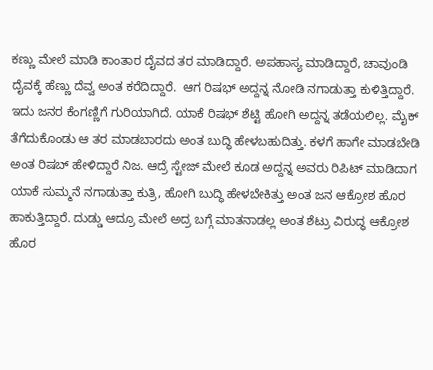ಕಣ್ಣು ಮೇಲೆ ಮಾಡಿ ಕಾಂತಾರ ದೈವದ ತರ ಮಾಡಿದ್ದಾರೆ. ಅಪಹಾಸ್ಯ ಮಾಡಿದ್ದಾರೆ, ಚಾವುಂಡಿ ದೈವಕ್ಕೆ ಹೆಣ್ಣು ದೆವ್ವ ಅಂತ ಕರೆದಿದ್ದಾರೆ.  ಆಗ ರಿಷಭ್ ಅದ್ದನ್ನ ನೋಡಿ ನಗಾಡುತ್ತಾ ಕುಳಿತ್ತಿದ್ದಾರೆ. ಇದು ಜನರ ಕೆಂಗಣ್ಣಿಗೆ ಗುರಿಯಾಗಿದೆ. ಯಾಕೆ ರಿಷಭ್ ಶೆಟ್ಟಿ ಹೋಗಿ ಅದ್ದನ್ನ ತಡೆಯಲಿಲ್ಲ. ಮೈಕ್ ತೆಗೆದುಕೊಂಡು ಆ ತರ ಮಾಡಬಾರದು ಅಂತ ಬುದ್ಧಿ ಹೇಳಬಹುದಿತ್ತು. ಕಳಗೆ ಹಾಗೇ ಮಾಡಬೇಡಿ ಅಂತ ರಿಷಬ್ ಹೇಳಿದ್ದಾರೆ ನಿಜ. ಆದ್ರೆ ಸ್ಟೇಜ್ ಮೇಲೆ ಕೂಡ ಅದ್ದನ್ನ ಅವರು ರಿಪಿಟ್ ಮಾಡಿದಾಗ ಯಾಕೆ ಸುಮ್ಮನೆ ನಗಾಡುತ್ತಾ ಕುತ್ರಿ, ಹೋಗಿ ಬುದ್ಧಿ ಹೇಳಬೇಕಿತ್ತು ಅಂತ ಜನ ಆಕ್ರೋಶ ಹೊರ ಹಾಕುತ್ತಿದ್ದಾರೆ. ದುಡ್ಡು ಆದ್ರೂ ಮೇಲೆ ಅದ್ರ ಬಗ್ಗೆ ಮಾತನಾಡಲ್ಲ ಅಂತ ಶೆಟ್ರು ವಿರುದ್ಧ ಆಕ್ರೋಶ ಹೊರ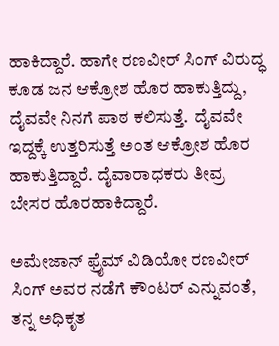ಹಾಕಿದ್ದಾರೆ. ಹಾಗೇ ರಣವೀರ್ ಸಿಂಗ್ ವಿರುದ್ಧ ಕೂಡ ಜನ ಆಕ್ರೋಶ ಹೊರ ಹಾಕುತ್ತಿದ್ದು, ದೈವವೇ ನಿನಗೆ ಪಾಠ ಕಲಿಸುತ್ತೆ.  ದೈವವೇ ಇದ್ದಕ್ಕೆ ಉತ್ತರಿಸುತ್ತೆ ಅಂತ ಆಕ್ರೋಶ ಹೊರ ಹಾಕುತ್ತಿದ್ದಾರೆ. ದೈವಾರಾಧಕರು ತೀವ್ರ ಬೇಸರ ಹೊರಹಾಕಿದ್ದಾರೆ.

ಅಮೇಜಾನ್ ಫ್ರೈಮ್ ವಿಡಿಯೋ ರಣವೀರ್ ಸಿಂಗ್ ಅವರ ನಡೆಗೆ ಕೌಂಟರ್ ಎನ್ನುವಂತೆ, ತನ್ನ ಅಧಿಕೃತ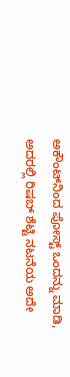ಅಕೌಂಟ್‌ನಿಂದ ಪೋಸ್ಟ್ ಒಂದನ್ನು ಮಾಡಿ, ಅದರಲ್ಲಿ ರಿಷಬ್ ಶೆಟ್ಟಿ ನಟನೆಯ ಅದೇ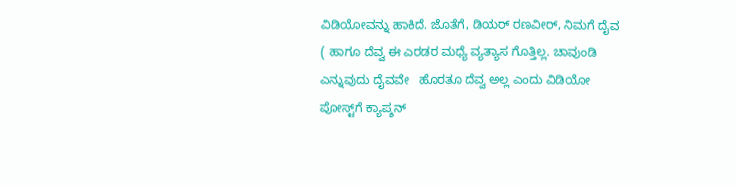ವಿಡಿಯೋವನ್ನು ಹಾಕಿದೆ. ಜೊತೆಗೆ, ಡಿಯರ್ ರಣವೀರ್, ನಿಮಗೆ ದೈವ ( ಹಾಗೂ ದೆವ್ವ ಈ ಎರಡರ ಮಧ್ಯೆ ವ್ಯತ್ಯಾಸ ಗೊತ್ತಿಲ್ಲ. ಚಾವುಂಡಿ ಎನ್ನುವುದು ದೈವವೇ   ಹೊರತೂ ದೆವ್ವ ಅಲ್ಲ ಎಂದು ವಿಡಿಯೋ ಪೋಸ್ಟ್‌ಗೆ ಕ್ಯಾಪ್ಶನ್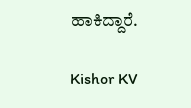ಹಾಕಿದ್ದಾರೆ.

Kishor KV